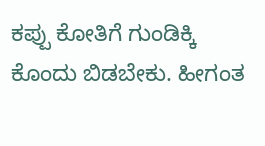ಕಪ್ಪು ಕೋತಿಗೆ ಗುಂಡಿಕ್ಕಿ ಕೊಂದು ಬಿಡಬೇಕು. ಹೀಗಂತ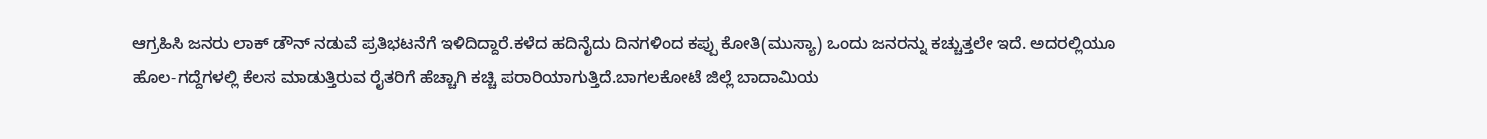ಆಗ್ರಹಿಸಿ ಜನರು ಲಾಕ್ ಡೌನ್ ನಡುವೆ ಪ್ರತಿಭಟನೆಗೆ ಇಳಿದಿದ್ದಾರೆ.ಕಳೆದ ಹದಿನೈದು ದಿನಗಳಿಂದ ಕಪ್ಪು ಕೋತಿ(ಮುಸ್ಯಾ) ಒಂದು ಜನರನ್ನು ಕಚ್ಚುತ್ತಲೇ ಇದೆ. ಅದರಲ್ಲಿಯೂ ಹೊಲ-ಗದ್ದೆಗಳಲ್ಲಿ ಕೆಲಸ ಮಾಡುತ್ತಿರುವ ರೈತರಿಗೆ ಹೆಚ್ಚಾಗಿ ಕಚ್ಚಿ ಪರಾರಿಯಾಗುತ್ತಿದೆ.ಬಾಗಲಕೋಟೆ ಜಿಲ್ಲೆ ಬಾದಾಮಿಯ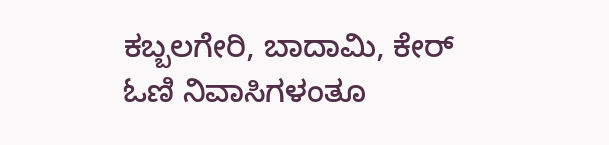ಕಬ್ಬಲಗೇರಿ, ಬಾದಾಮಿ, ಕೇರ್ ಓಣಿ ನಿವಾಸಿಗಳಂತೂ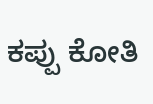ಕಪ್ಪು ಕೋತಿ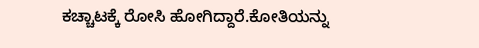ಕಚ್ಚಾಟಕ್ಕೆ ರೋಸಿ ಹೋಗಿದ್ದಾರೆ.ಕೋತಿಯನ್ನು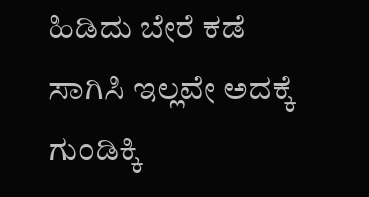ಹಿಡಿದು ಬೇರೆ ಕಡೆ ಸಾಗಿಸಿ ಇಲ್ಲವೇ ಅದಕ್ಕೆ ಗುಂಡಿಕ್ಕಿ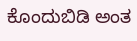ಕೊಂದುಬಿಡಿ ಅಂತ